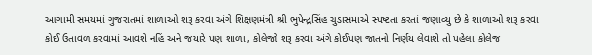આગામી સમયમાં ગુજરાતમાં શાળાઓ શરૂ કરવા અંગે શિક્ષણમંત્રી શ્રી ભુપેન્દ્રસિંહ ચુડાસમાએ સ્પષ્ટતા કરતાં જણાવ્યુ છે કે શાળાઓ શરૂ કરવા કોઈ ઉતાવળ કરવામાં આવશે નહિં અને જયારે પણ શાળા, કોલેજો શરૂ કરવા અંગે કોઈપણ જાતનો નિર્ણય લેવાશે તો પહેલા કોલેજ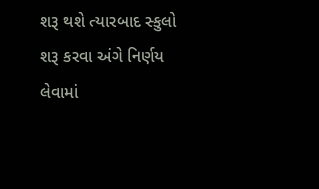શરૂ થશે ત્યારબાદ સ્કુલો શરૂ કરવા અંગે નિર્ણય લેવામાં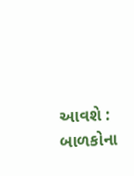આવશે : બાળકોના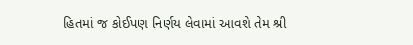હિતમાં જ કોઈપણ નિર્ણય લેવામાં આવશે તેમ શ્રી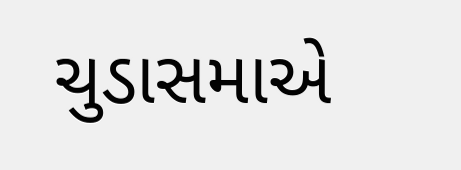ચુડાસમાએ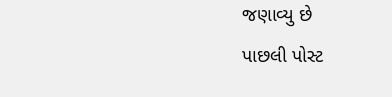જણાવ્યુ છે
પાછલી પોસ્ટ